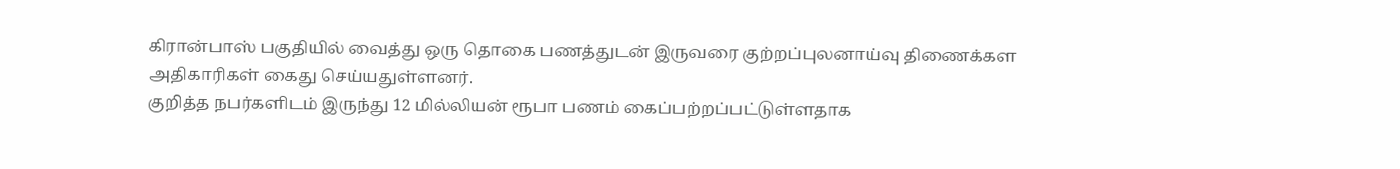கிரான்பாஸ் பகுதியில் வைத்து ஒரு தொகை பணத்துடன் இருவரை குற்றப்புலனாய்வு திணைக்கள அதிகாரிகள் கைது செய்யதுள்ளனர்.
குறித்த நபர்களிடம் இருந்து 12 மில்லியன் ரூபா பணம் கைப்பற்றப்பட்டுள்ளதாக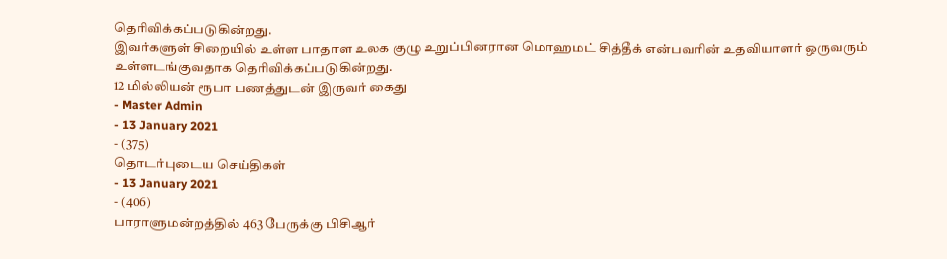தெரிவிக்கப்படுகின்றது.
இவர்களுள் சிறையில் உள்ள பாதாள உலக குழு உறுப்பினரான மொஹமட் சித்தீக் என்பவரின் உதவியாளர் ஒருவரும் உள்ளடங்குவதாக தெரிவிக்கப்படுகின்றது.
12 மில்லியன் ரூபா பணத்துடன் இருவர் கைது
- Master Admin
- 13 January 2021
- (375)
தொடர்புடைய செய்திகள்
- 13 January 2021
- (406)
பாராளுமன்றத்தில் 463 பேருக்கு பிசிஆர்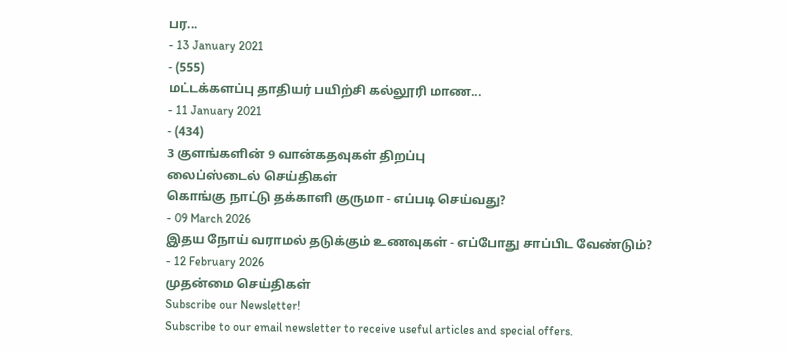பர...
- 13 January 2021
- (555)
மட்டக்களப்பு தாதியர் பயிற்சி கல்லூரி மாண...
- 11 January 2021
- (434)
3 குளங்களின் 9 வான்கதவுகள் திறப்பு
லைப்ஸ்டைல் செய்திகள்
கொங்கு நாட்டு தக்காளி குருமா - எப்படி செய்வது?
- 09 March 2026
இதய நோய் வராமல் தடுக்கும் உணவுகள் - எப்போது சாப்பிட வேண்டும்?
- 12 February 2026
முதன்மை செய்திகள்
Subscribe our Newsletter!
Subscribe to our email newsletter to receive useful articles and special offers.